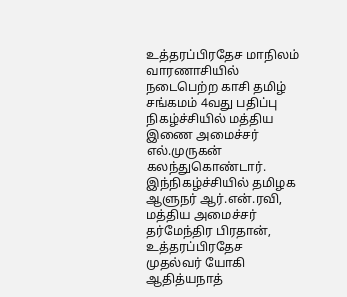உத்தரப்பிரதேச மாநிலம் வாரணாசியில் நடைபெற்ற காசி தமிழ் சங்கமம் 4வது பதிப்பு நிகழ்ச்சியில் மத்திய இணை அமைச்சர் எல்.முருகன் கலந்துகொண்டார்.
இந்நிகழ்ச்சியில் தமிழக ஆளுநர் ஆர்.என்.ரவி, மத்திய அமைச்சர் தர்மேந்திர பிரதான், உத்தரப்பிரதேச முதல்வர் யோகி ஆதித்யநாத்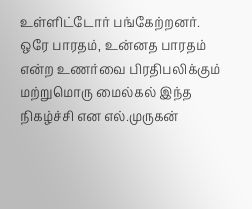உள்ளிட்டோர் பங்கேற்றனர்.
ஒரே பாரதம், உன்னத பாரதம் என்ற உணர்வை பிரதிபலிக்கும் மற்றுமொரு மைல்கல் இந்த நிகழ்ச்சி என எல்.முருகன்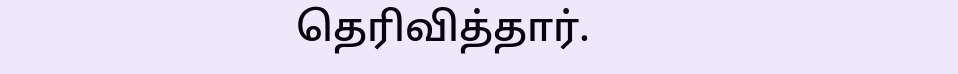தெரிவித்தார்.